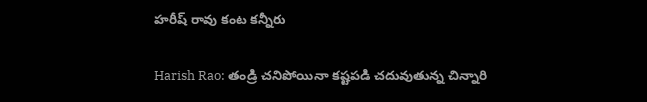హ‌రీష్ రావు కంట క‌న్నీరు

Harish Rao: తండ్రి చనిపోయినా కష్టపడి చదువుతున్న చిన్నారి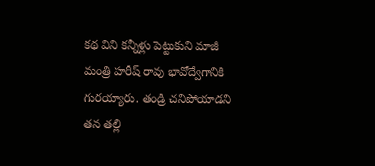కథ విని కన్నీళ్లు పెట్టుకుని మాజీ మంత్రి హరీష్ రావు భావోద్వేగానికి గురయ్యారు. తండ్రి చనిపోయాడని త‌న త‌ల్లి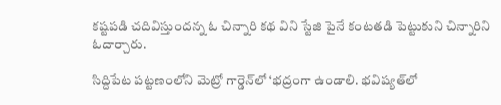క‌ష్టప‌డి చ‌దివిస్తుంద‌న్న ఓ చిన్నారి కథ విని స్టేజి పైనే కంటత‌డి పెట్టుకుని చిన్నారిని ఓదార్చారు.

సిద్దిపేట పట్టణంలోని మెట్రో గార్డెన్‌లో ‘భద్రంగా ఉండాలి. భవిష్యత్‌లో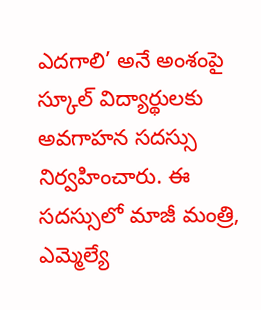ఎదగాలి’ అనే అంశంపై స్కూల్ విద్యార్థులకు అవగాహన సదస్సు నిర్వహించారు. ఈ సదస్సులో మాజీ మంత్రి, ఎమ్మెల్యే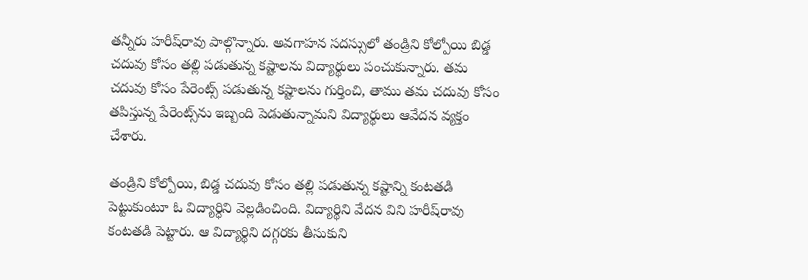తన్నీరు హరీష్‌రావు పాల్గొన్నారు. అవగాహన సదస్సులో తండ్రిని కోల్పోయి బిడ్డ చదువు కోసం తల్లి పడుతున్న కష్టాలను విద్యార్థులు పంచుకున్నారు. తమ చదువు కోసం పేరెంట్స్ పడుతున్న కష్టాలను గుర్తించి, తాము తమ చదువు కోసం తపిస్తున్న పేరెంట్స్‌ను ఇబ్బంది పెడుతున్నామని విద్యార్థులు ఆవేదన వ్యక్తం చేశారు.

తండ్రిని కోల్పోయి, బిడ్డ చదువు కోసం తల్లి పడుతున్న కష్టాన్ని కంటతడి పెట్టుకుంటూ ఓ విద్యార్ధిని వెల్లడించింది. విద్యార్థిని వేదన విని హరీష్‌రావు కంటతడి పెట్టారు. ఆ విద్యార్థిని దగ్గరకు తీసుకుని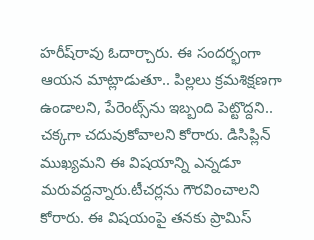హరీష్‌రావు ఓదార్చారు. ఈ సందర్భంగా ఆయన మాట్లాడుతూ.. పిల్లలు క్రమశిక్షణగా ఉండాలని, పేరెంట్స్‌ను ఇబ్బంది పెట్టొద్దని.. చక్కగా చదువుకోవాలని కోరారు. డిసిప్లిన్ ముఖ్యమని ఈ విషయాన్ని ఎన్నడూ మరువద్దన్నారు.టీచర్లను గౌరవించాలని కోరారు. ఈ విషయంపై తనకు ప్రామిస్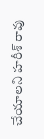చేయాలని హరీశ్ రావు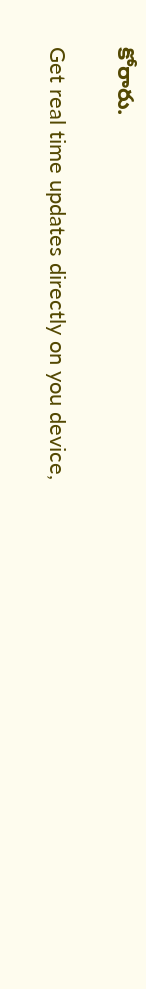కోరారు.

Get real time updates directly on you device,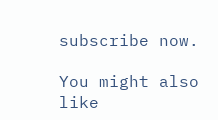subscribe now.

You might also like